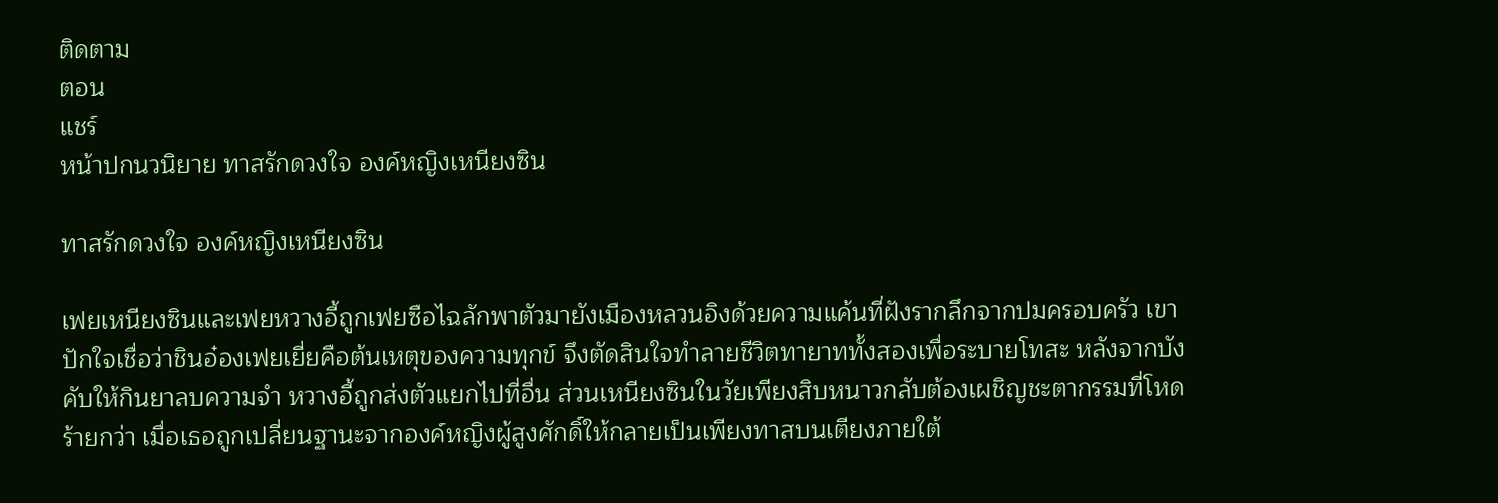ติดตาม
ตอน
แชร์
หน้าปกนวนิยาย ทาสรักดวงใจ องค์หญิงเหนียงซิน

ทาสรักดวงใจ องค์หญิงเหนียงซิน

เฟยเหนียงซินและเฟยหวางอี้ถูกเฟยซือไฉลักพาตัวมายังเมืองหลวนอิงด้วยความแค้นที่ฝังรากลึกจากปมครอบครัว เขาปักใจเชื่อว่าชินอ๋องเฟยเยี่ยคือต้นเหตุของความทุกข์ จึงตัดสินใจทำลายชีวิตทายาททั้งสองเพื่อระบายโทสะ หลังจากบังคับให้กินยาลบความจำ หวางอี้ถูกส่งตัวแยกไปที่อื่น ส่วนเหนียงซินในวัยเพียงสิบหนาวกลับต้องเผชิญชะตากรรมที่โหดร้ายกว่า เมื่อเธอถูกเปลี่ยนฐานะจากองค์หญิงผู้สูงศักดิ์ให้กลายเป็นเพียงทาสบนเตียงภายใต้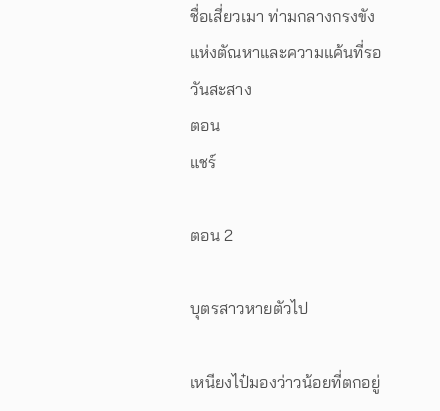ชื่อเสี่ยวเมา ท่ามกลางกรงขังแห่งตัณหาและความแค้นที่รอวันสะสาง
ตอน
แชร์

ตอน 2

บุตรสาวหายตัวไป

เหนียงไป๋มองว่าวน้อยที่ตกอยู่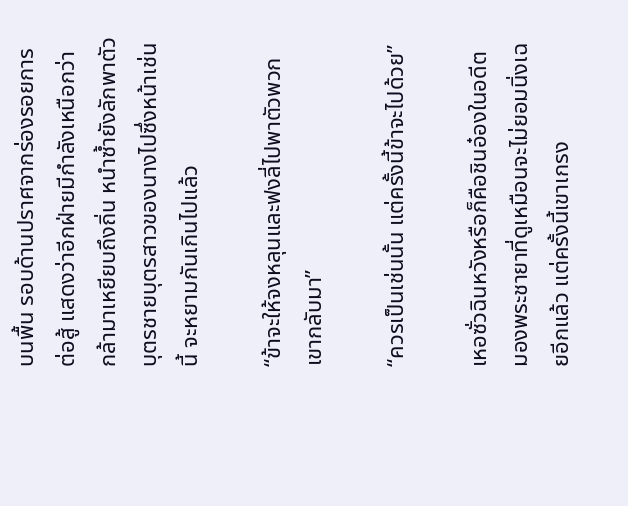บนพื้น รอบด้านปราศจากร่องรอยการต่อสู้ แสดงว่าอีกฝ่ายมีกำลังเหนือกว่า กล้ามาเหยียบถึงถิ่น หนำซ้ำยังลักพาตัวบุตรชายบุตรสาวของนางไปซึ่งหน้าเช่นนี้ จะหยามกันเกินไปแล้ว

“ข้าจะให้จงหลุนและฟงลี่ไปพาตัวพวกเขากลับมา”

“ควรเป็นเช่นนั้น แต่ครั้งนี้ข้าจะไปด้วย”

เหอซั่วฉินหวังหรือก็คือชินอ๋องในอดีต มองพระชายาที่ดูเหมือนจะไม่ยอมนิ่งเฉยอีกแล้ว แต่ครั้งนี้เขาเกรง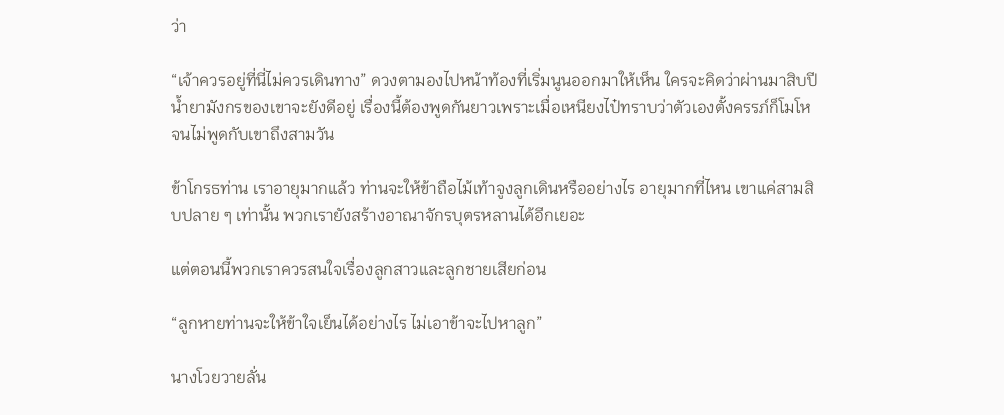ว่า

“เจ้าควรอยู่ที่นี่ไม่ควรเดินทาง” ดวงตามองไปหน้าท้องที่เริ่มนูนออกมาให้เห็น ใครจะคิดว่าผ่านมาสิบปีน้ำยามังกรของเขาจะยังดีอยู่ เรื่องนี้ต้องพูดกันยาวเพราะเมื่อเหนียงไป๋ทราบว่าตัวเองตั้งครรภ์ก็โมโหจนไม่พูดกับเขาถึงสามวัน

ข้าโกรธท่าน เราอายุมากแล้ว ท่านจะให้ข้าถือไม้เท้าจูงลูกเดินหรืออย่างไร อายุมากที่ไหน เขาแค่สามสิบปลาย ๆ เท่านั้น พวกเรายังสร้างอาณาจักรบุตรหลานได้อีกเยอะ

แต่ตอนนี้พวกเราควรสนใจเรื่องลูกสาวและลูกชายเสียก่อน

“ลูกหายท่านจะให้ข้าใจเย็นได้อย่างไร ไม่เอาข้าจะไปหาลูก”

นางโวยวายลั่น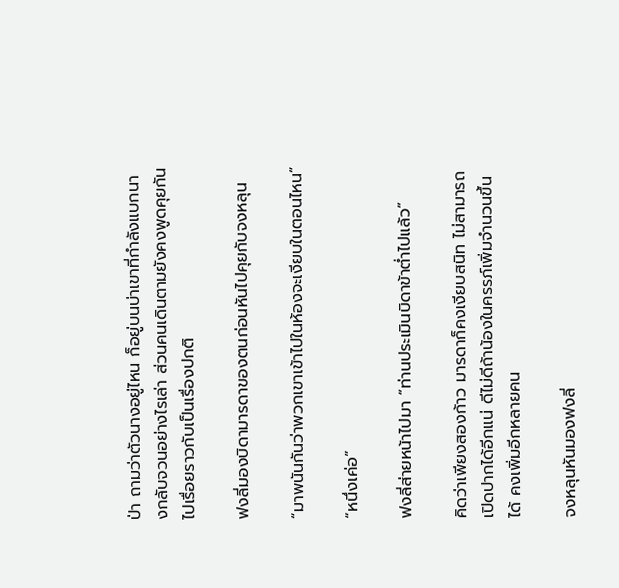ป่า ถามว่าตัวนางอยู่ไหน ก็อยู่บนบ่าเขาที่กำลังแบกนางกลับจวนอย่างไรเล่า ส่วนคนเดินตามยังคงพูดคุยกันไปเรื่อยราวกับเป็นเรื่องปกติ

ฟงลี่มองบิดามารดาของตนก่อนหันไปคุยกับจงหลุน

“มาพนันกันว่าพวกเขาเข้าไปในห้องจะเงียบในตอนไหน”

“หนึ่งเค่อ”

ฟงลี่ส่ายหน้าไปมา “ท่านประเมินบิดาข้าต่ำไปแล้ว”

คิดว่าเพียงสองก้าว มารดาก็คงเงียบสนิท ไม่สามารถเปิดปากได้อีกแน่ ดีไม่ดีถ้าน้องในครรภ์เพิ่มจำนวนขึ้นได้ คงเพิ่มอีกหลายคน

จงหลุนหันมองฟงลี่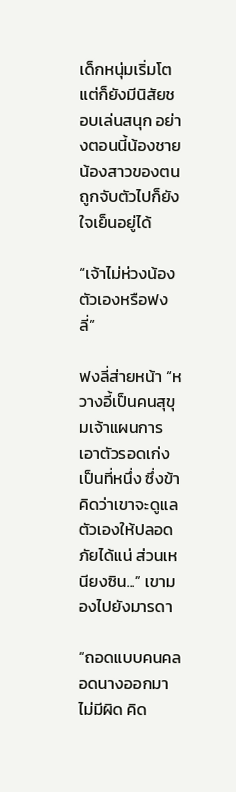เด็กหนุ่มเริ่มโต แต่ก็ยังมีนิสัยชอบเล่นสนุก อย่างตอนนี้น้องชายน้องสาวของตนถูกจับตัวไปก็ยังใจเย็นอยู่ได้

“เจ้าไม่ห่วงน้องตัวเองหรือฟงลี่”

ฟงลี่ส่ายหน้า “หวางอี้เป็นคนสุขุมเจ้าแผนการ เอาตัวรอดเก่งเป็นที่หนึ่ง ซึ่งข้าคิดว่าเขาจะดูแลตัวเองให้ปลอดภัยได้แน่ ส่วนเหนียงซิน...” เขามองไปยังมารดา

“ถอดแบบคนคลอดนางออกมาไม่มีผิด คิด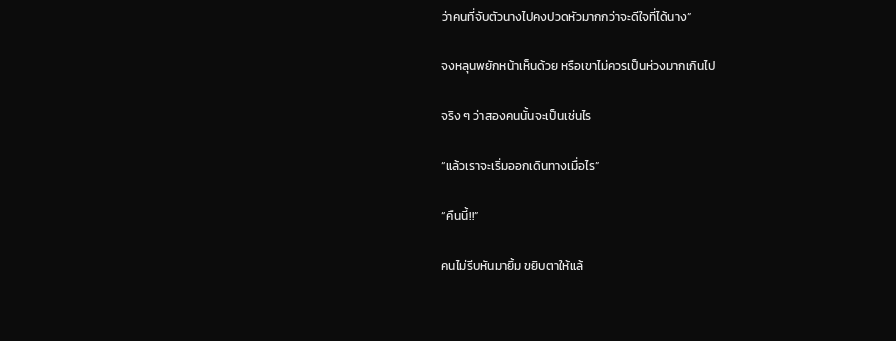ว่าคนที่จับตัวนางไปคงปวดหัวมากกว่าจะดีใจที่ได้นาง”

จงหลุนพยักหน้าเห็นด้วย หรือเขาไม่ควรเป็นห่วงมากเกินไป

จริง ๆ ว่าสองคนนั้นจะเป็นเช่นไร

“แล้วเราจะเริ่มออกเดินทางเมื่อไร”

“คืนนี้!!”

คนไม่รีบหันมายิ้ม ขยิบตาให้แล้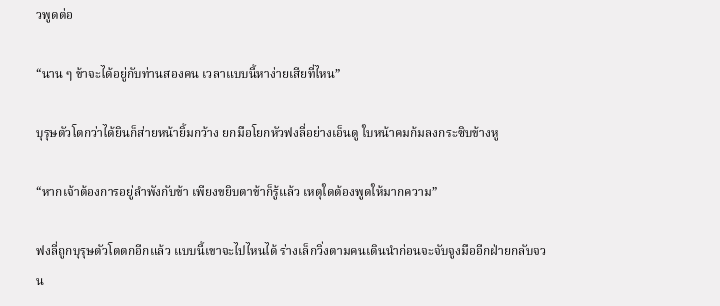วพูดต่อ

“นาน ๆ ข้าจะได้อยู่กับท่านสองคน เวลาแบบนี้หาง่ายเสียที่ไหน”

บุรุษตัวโตกว่าได้ยินก็ส่ายหน้ายิ้มกว้าง ยกมือโยกหัวฟงลี่อย่างเอ็นดู ใบหน้าคมก้มลงกระซิบข้างหู

“หากเจ้าต้องการอยู่ลำพังกับข้า เพียงขยิบตาข้าก็รู้แล้ว เหตุใดต้องพูดให้มากความ”

ฟงลี่ถูกบุรุษตัวโตตกอีกแล้ว แบบนี้เขาจะไปไหนได้ ร่างเล็กวิ่งตามคนเดินนำก่อนจะจับจูงมืออีกฝ่ายกลับจวน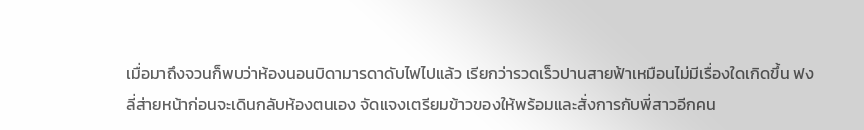เมื่อมาถึงจวนก็พบว่าห้องนอนบิดามารดาดับไฟไปแล้ว เรียกว่ารวดเร็วปานสายฟ้าเหมือนไม่มีเรื่องใดเกิดขึ้น ฟงลี่ส่ายหน้าก่อนจะเดินกลับห้องตนเอง จัดแจงเตรียมข้าวของให้พร้อมและสั่งการกับพี่สาวอีกคน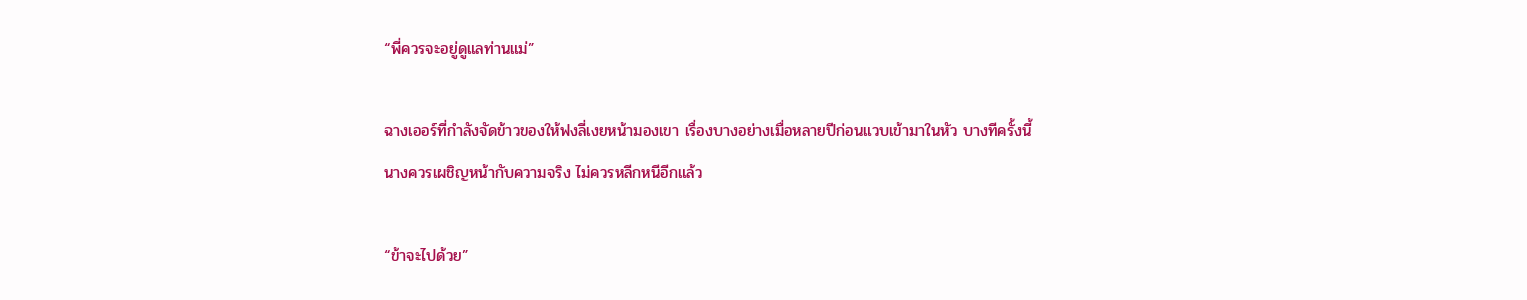“พี่ควรจะอยู่ดูแลท่านแม่”

ฉางเออร์ที่กำลังจัดข้าวของให้ฟงลี่เงยหน้ามองเขา เรื่องบางอย่างเมื่อหลายปีก่อนแวบเข้ามาในหัว บางทีครั้งนี้นางควรเผชิญหน้ากับความจริง ไม่ควรหลีกหนีอีกแล้ว

“ข้าจะไปด้วย”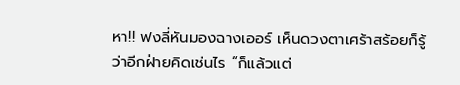หา!! ฟงลี่หันมองฉางเออร์ เห็นดวงตาเศร้าสร้อยก็รู้ว่าอีกฝ่ายคิดเช่นไร “ก็แล้วแต่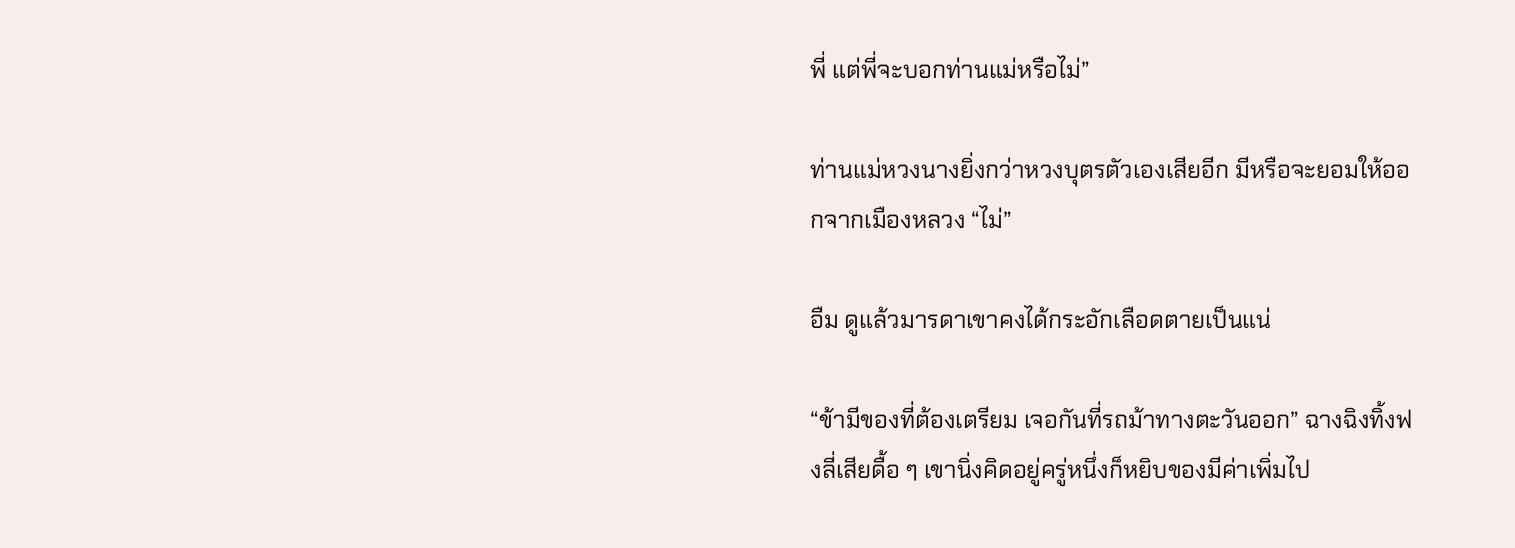พี่ แต่พี่จะบอกท่านแม่หรือไม่”

ท่านแม่หวงนางยิ่งกว่าหวงบุตรตัวเองเสียอีก มีหรือจะยอมให้ออกจากเมืองหลวง “ไม่”

อืม ดูแล้วมารดาเขาคงได้กระอักเลือดตายเป็นแน่

“ข้ามีของที่ต้องเตรียม เจอกันที่รถม้าทางตะวันออก” ฉางฉิงทิ้งฟงลี่เสียดื้อ ๆ เขานิ่งคิดอยู่ครู่หนึ่งก็หยิบของมีค่าเพิ่มไป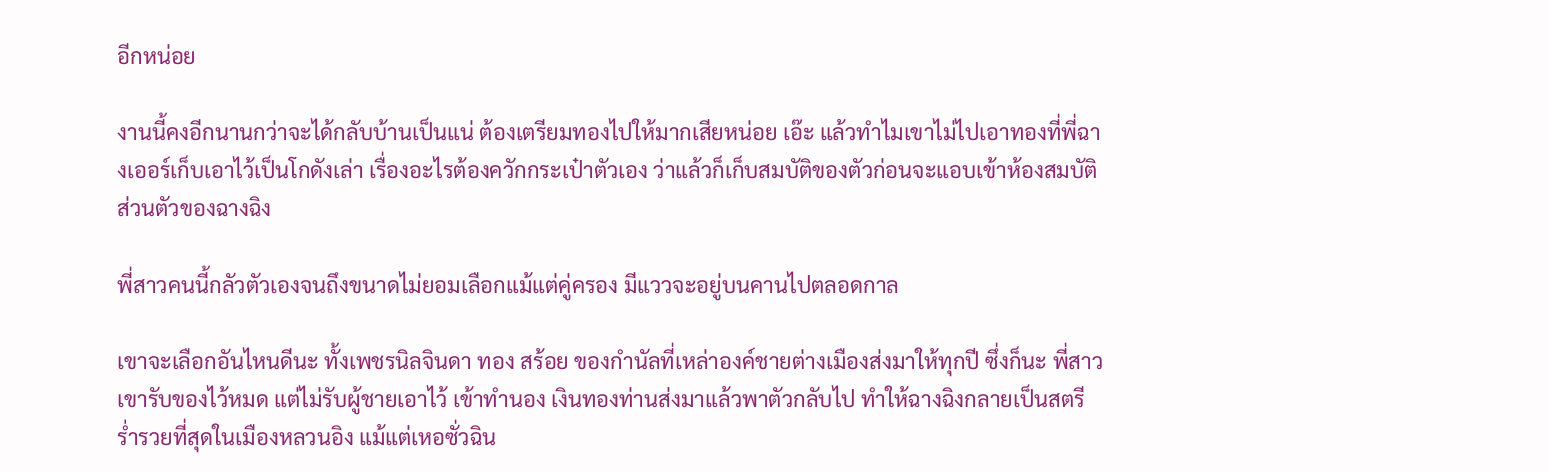อีกหน่อย

งานนี้คงอีกนานกว่าจะได้กลับบ้านเป็นแน่ ต้องเตรียมทองไปให้มากเสียหน่อย เอ๊ะ แล้วทำไมเขาไม่ไปเอาทองที่พี่ฉางเออร์เก็บเอาไว้เป็นโกดังเล่า เรื่องอะไรต้องควักกระเป๋าตัวเอง ว่าแล้วก็เก็บสมบัติของตัวก่อนจะแอบเข้าห้องสมบัติส่วนตัวของฉางฉิง

พี่สาวคนนี้กลัวตัวเองจนถึงขนาดไม่ยอมเลือกแม้แต่คู่ครอง มีแววจะอยู่บนคานไปตลอดกาล

เขาจะเลือกอันไหนดีนะ ทั้งเพชรนิลจินดา ทอง สร้อย ของกำนัลที่เหล่าองค์ชายต่างเมืองส่งมาให้ทุกปี ซึ่งก็นะ พี่สาวเขารับของไว้หมด แต่ไม่รับผู้ชายเอาไว้ เข้าทำนอง เงินทองท่านส่งมาแล้วพาตัวกลับไป ทำให้ฉางฉิงกลายเป็นสตรีร่ำรวยที่สุดในเมืองหลวนอิง แม้แต่เหอซั่วฉิน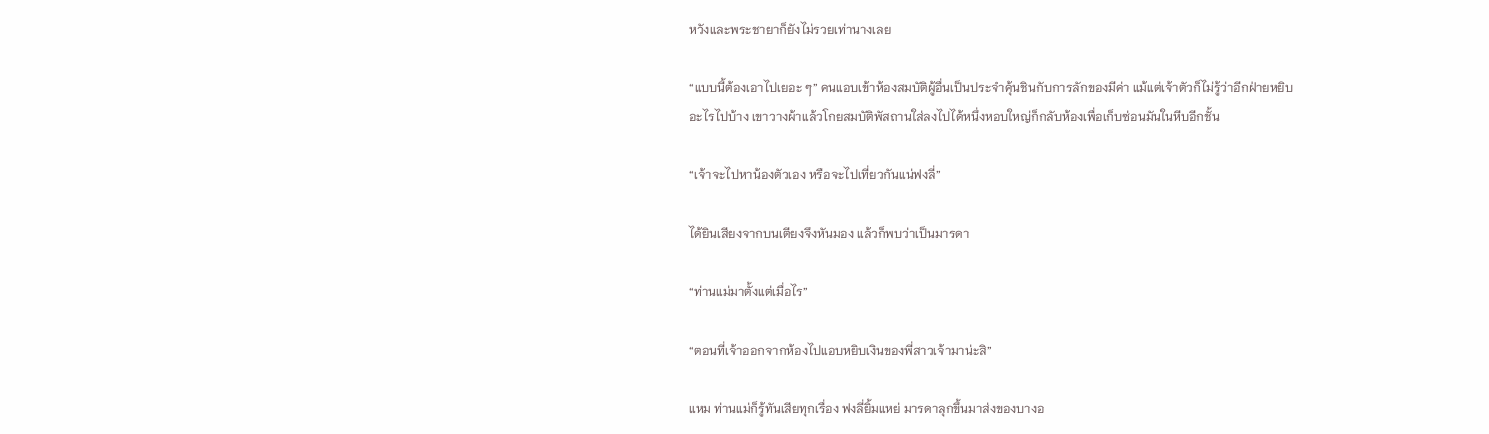หวังและพระชายาก็ยังไม่รวยเท่านางเลย

“แบบนี้ต้องเอาไปเยอะ ๆ” คนแอบเข้าห้องสมบัติผู้อื่นเป็นประจำคุ้นชินกับการลักของมีค่า แม้แต่เจ้าตัวก็ไม่รู้ว่าอีกฝ่ายหยิบอะไรไปบ้าง เขาวางผ้าแล้วโกยสมบัติพัสถานใส่ลงไปได้หนึ่งหอบใหญ่ก็กลับห้องเพื่อเก็บซ่อนมันในหีบอีกชั้น

“เจ้าจะไปหาน้องตัวเอง หรือจะไปเที่ยวกันแน่ฟงลี่”

ได้ยินเสียงจากบนเตียงจึงหันมอง แล้วก็พบว่าเป็นมารดา

“ท่านแม่มาตั้งแต่เมื่อไร”

“ตอนที่เจ้าออกจากห้องไปแอบหยิบเงินของพี่สาวเจ้ามาน่ะสิ”

แหม ท่านแม่ก็รู้ทันเสียทุกเรื่อง ฟงลี่ยิ้มแหย่ มารดาลุกขึ้นมาส่งของบางอ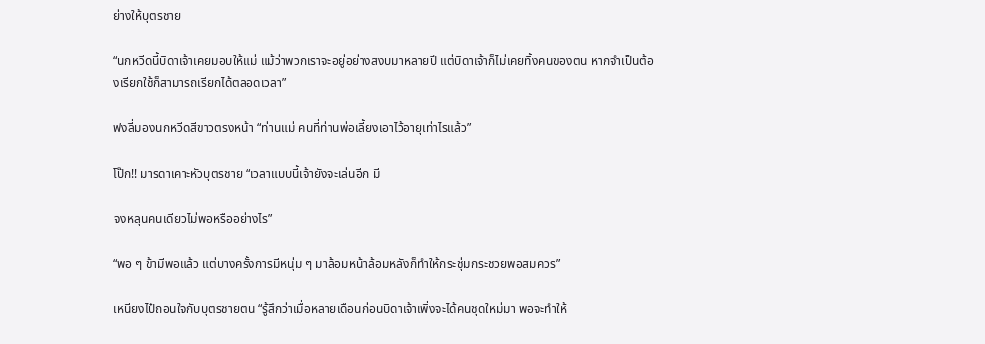ย่างให้บุตรชาย

“นกหวีดนี้บิดาเจ้าเคยมอบให้แม่ แม้ว่าพวกเราจะอยู่อย่างสงบมาหลายปี แต่บิดาเจ้าก็ไม่เคยทิ้งคนของตน หากจำเป็นต้องเรียกใช้ก็สามารถเรียกได้ตลอดเวลา”

ฟงลี่มองนกหวีดสีขาวตรงหน้า “ท่านแม่ คนที่ท่านพ่อเลี้ยงเอาไว้อายุเท่าไรแล้ว”

โป๊ก!! มารดาเคาะหัวบุตรชาย “เวลาแบบนี้เจ้ายังจะเล่นอีก มี

จงหลุนคนเดียวไม่พอหรืออย่างไร”

“พอ ๆ ข้ามีพอแล้ว แต่บางครั้งการมีหนุ่ม ๆ มาล้อมหน้าล้อมหลังก็ทำให้กระชุ่มกระชวยพอสมควร”

เหนียงไป๋ถอนใจกับบุตรชายตน “รู้สึกว่าเมื่อหลายเดือนก่อนบิดาเจ้าเพิ่งจะได้คนชุดใหม่มา พอจะทำให้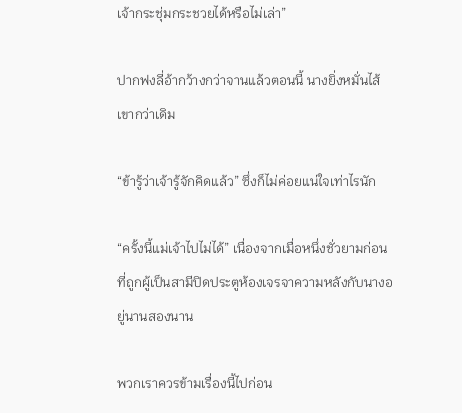เจ้ากระชุ่มกระชวยได้หรือไม่เล่า”

ปากฟงลี่อ้ากว้างกว่าจานแล้วตอนนี้ นางยิ่งหมั่นไส้เขากว่าเดิม

“ข้ารู้ว่าเจ้ารู้จักคิดแล้ว” ซึ่งก็ไม่ค่อยแน่ใจเท่าไรนัก

“ครั้งนี้แม่เจ้าไปไม่ได้” เนื่องจากเมื่อหนึ่งชั่วยามก่อนที่ถูกผู้เป็นสามีปิดประตูห้องเจรจาความหลังกับนางอยู่นานสองนาน

พวกเราควรข้ามเรื่องนี้ไปก่อน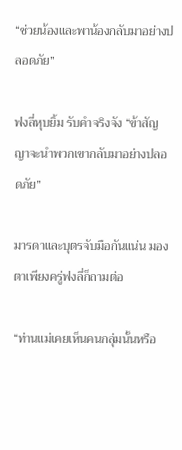“ช่วยน้องและพาน้องกลับมาอย่างปลอดภัย”

ฟงลี่หุบยิ้ม รับคำจริงจัง “ข้าสัญญาจะนำพวกเขากลับมาอย่างปลอดภัย”

มารดาและบุตรจับมือกันแน่น มองตาเพียงครู่ฟงลี่ก็ถามต่อ

“ท่านแม่เคยเห็นคนกลุ่มนั้นหรือ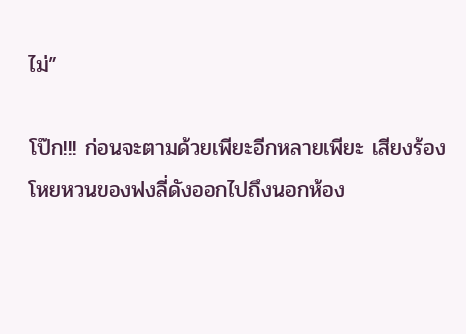ไม่”

โป๊ก!!! ก่อนจะตามด้วยเพียะอีกหลายเพียะ เสียงร้องโหยหวนของฟงลี่ดังออกไปถึงนอกห้อง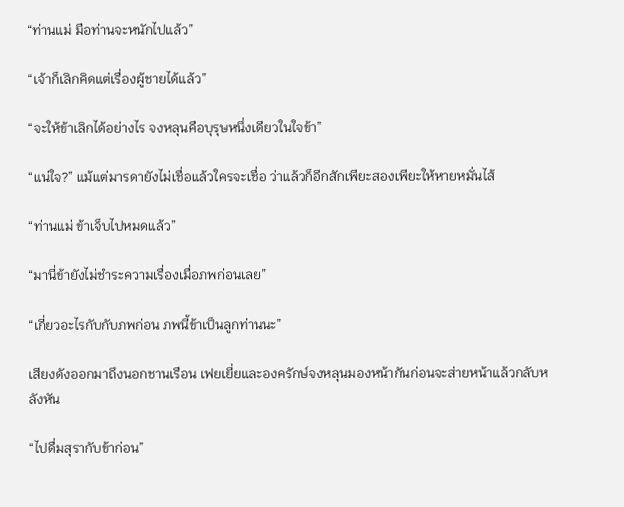“ท่านแม่ มือท่านจะหนักไปแล้ว”

“เจ้าก็เลิกคิดแต่เรื่องผู้ชายได้แล้ว”

“จะให้ข้าเลิกได้อย่างไร จงหลุนคือบุรุษหนึ่งเดียวในใจข้า”

“แน่ใจ?” แม้แต่มารดายังไม่เชื่อแล้วใครจะเชื่อ ว่าแล้วก็อีกสักเพียะสองเพียะให้หายหมั่นไส้

“ท่านแม่ ข้าเจ็บไปหมดแล้ว”

“มานี่ข้ายังไม่ชำระความเรื่องเมื่อภพก่อนเลย”

“เกี่ยวอะไรกับกับภพก่อน ภพนี้ข้าเป็นลูกท่านนะ”

เสียงดังออกมาถึงนอกชานเรือน เฟยเยี่ยและองครักษ์จงหลุนมองหน้ากันก่อนจะส่ายหน้าแล้วกลับหลังหัน

“ไปดื่มสุรากับข้าก่อน”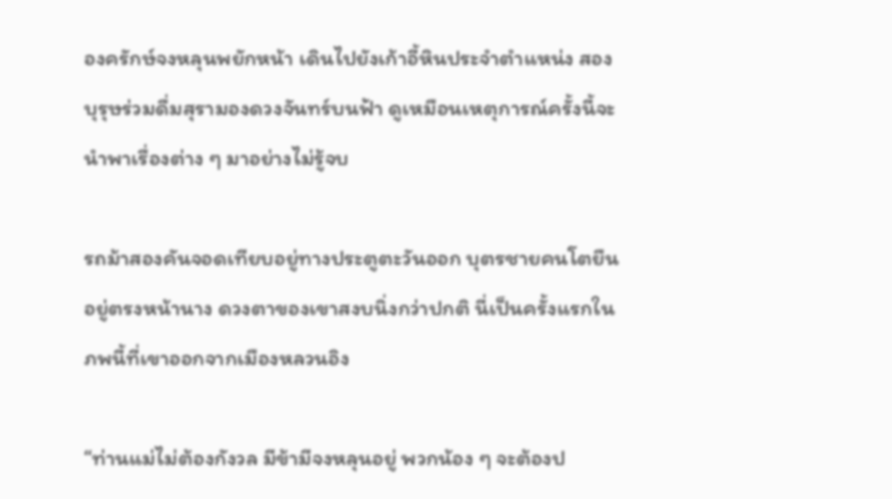องครักษ์จงหลุนพยักหน้า เดินไปยังเก้าอี้หินประจำตำแหน่ง สองบุรุษร่วมดื่มสุรามองดวงจันทร์บนฟ้า ดูเหมือนเหตุการณ์ครั้งนี้จะนำพาเรื่องต่าง ๆ มาอย่างไม่รู้จบ

รถม้าสองคันจอดเทียบอยู่ทางประตูตะวันออก บุตรชายคนโตยืนอยู่ตรงหน้านาง ดวงตาของเขาสงบนิ่งกว่าปกติ นี่เป็นครั้งแรกในภพนี้ที่เขาออกจากเมืองหลวนอิง

“ท่านแม่ไม่ต้องกังวล มีข้ามีจงหลุนอยู่ พวกน้อง ๆ จะต้องป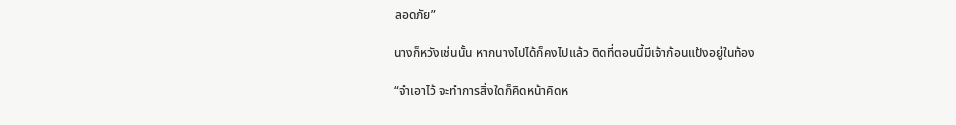ลอดภัย”

นางก็หวังเช่นนั้น หากนางไปได้ก็คงไปแล้ว ติดที่ตอนนี้มีเจ้าก้อนแป้งอยู่ในท้อง

“จำเอาไว้ จะทำการสิ่งใดก็คิดหน้าคิดห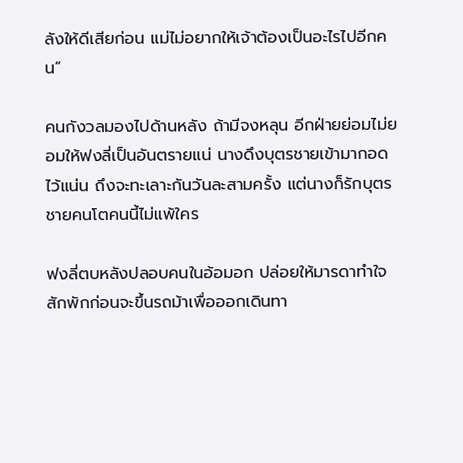ลังให้ดีเสียก่อน แม่ไม่อยากให้เจ้าต้องเป็นอะไรไปอีกคน”

คนกังวลมองไปด้านหลัง ถ้ามีจงหลุน อีกฝ่ายย่อมไม่ยอมให้ฟงลี่เป็นอันตรายแน่ นางดึงบุตรชายเข้ามากอดไว้แน่น ถึงจะทะเลาะกันวันละสามครั้ง แต่นางก็รักบุตรชายคนโตคนนี้ไม่แพ้ใคร

ฟงลี่ตบหลังปลอบคนในอ้อมอก ปล่อยให้มารดาทำใจสักพักก่อนจะขึ้นรถม้าเพื่อออกเดินทา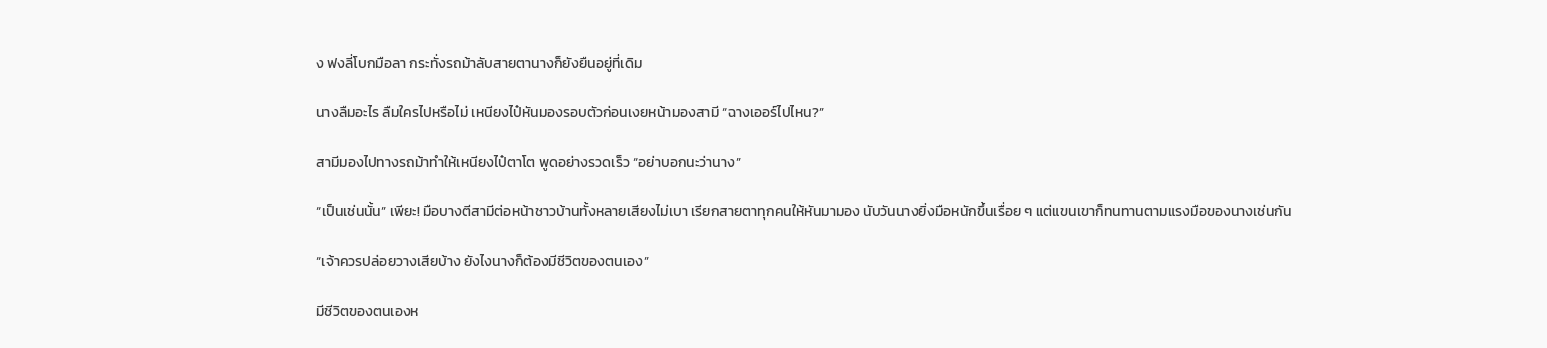ง ฟงลี่โบกมือลา กระทั่งรถม้าลับสายตานางก็ยังยืนอยู่ที่เดิม

นางลืมอะไร ลืมใครไปหรือไม่ เหนียงไป๋หันมองรอบตัวก่อนเงยหน้ามองสามี “ฉางเออร์ไปไหน?”

สามีมองไปทางรถม้าทำให้เหนียงไป๋ตาโต พูดอย่างรวดเร็ว “อย่าบอกนะว่านาง”

“เป็นเช่นนั้น” เพียะ! มือบางตีสามีต่อหน้าชาวบ้านทั้งหลายเสียงไม่เบา เรียกสายตาทุกคนให้หันมามอง นับวันนางยิ่งมือหนักขึ้นเรื่อย ๆ แต่แขนเขาก็ทนทานตามแรงมือของนางเช่นกัน

“เจ้าควรปล่อยวางเสียบ้าง ยังไงนางก็ต้องมีชีวิตของตนเอง”

มีชีวิตของตนเองห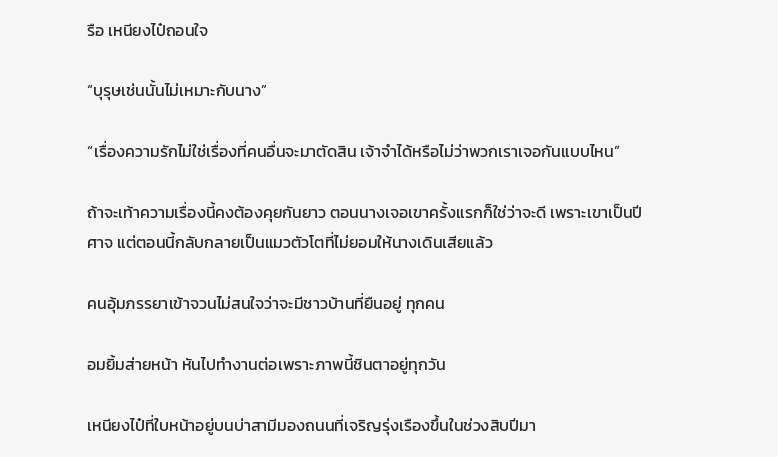รือ เหนียงไป๋ถอนใจ

“บุรุษเช่นนั้นไม่เหมาะกับนาง”

“เรื่องความรักไม่ใช่เรื่องที่คนอื่นจะมาตัดสิน เจ้าจำได้หรือไม่ว่าพวกเราเจอกันแบบไหน”

ถ้าจะเท้าความเรื่องนี้คงต้องคุยกันยาว ตอนนางเจอเขาครั้งแรกก็ใช่ว่าจะดี เพราะเขาเป็นปีศาจ แต่ตอนนี้กลับกลายเป็นแมวตัวโตที่ไม่ยอมให้นางเดินเสียแล้ว

คนอุ้มภรรยาเข้าจวนไม่สนใจว่าจะมีชาวบ้านที่ยืนอยู่ ทุกคน

อมยิ้มส่ายหน้า หันไปทำงานต่อเพราะภาพนี้ชินตาอยู่ทุกวัน

เหนียงไป๋ที่ใบหน้าอยู่บนบ่าสามีมองถนนที่เจริญรุ่งเรืองขึ้นในช่วงสิบปีมา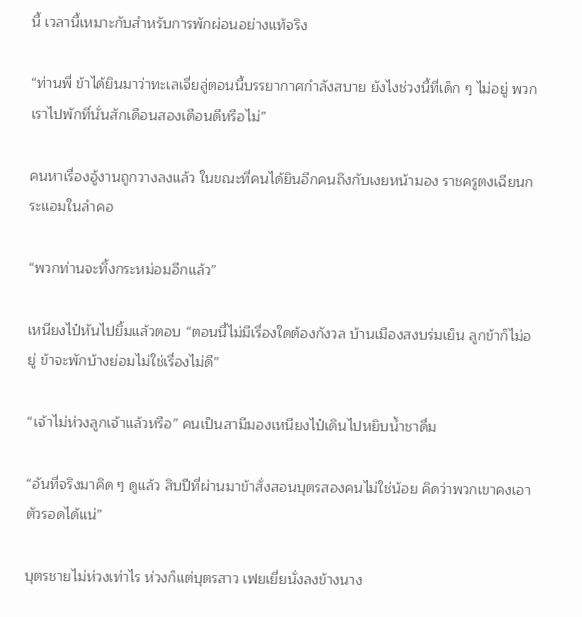นี้ เวลานี้เหมาะกับสำหรับการพักผ่อนอย่างแท้จริง

“ท่านพี่ ข้าได้ยินมาว่าทะเลเจี่ยลู่ตอนนี้บรรยากาศกำลังสบาย ยังไงช่วงนี้ที่เด็ก ๆ ไม่อยู่ พวกเราไปพักที่นั่นสักเดือนสองเดือนดีหรือไม่”

คนหาเรื่องอู้งานถูกวางลงแล้ว ในขณะที่คนได้ยินอีกคนถึงกับเงยหน้ามอง ราชครูตงเฉียนกระแอมในลำคอ

“พวกท่านจะทิ้งกระหม่อมอีกแล้ว”

เหนียงไป๋หันไปยิ้มแล้วตอบ “ตอนนี้ไม่มีเรื่องใดต้องกังวล บ้านเมืองสงบร่มเย็น ลูกข้าก็ไม่อยู่ ข้าจะพักบ้างย่อมไม่ใช่เรื่องไม่ดี”

“เจ้าไม่ห่วงลูกเจ้าแล้วหรือ” คนเป็นสามีมองเหนียงไป๋เดินไปหยิบน้ำชาดื่ม

“อันที่จริงมาคิด ๆ ดูแล้ว สิบปีที่ผ่านมาข้าสั่งสอนบุตรสองคนไม่ใช่น้อย คิดว่าพวกเขาคงเอาตัวรอดได้แน่”

บุตรชายไม่ห่วงเท่าไร ห่วงก็แต่บุตรสาว เฟยเยี่ยนั่งลงข้างนาง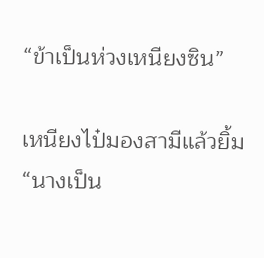“ข้าเป็นห่วงเหนียงซิน”

เหนียงไป๋มองสามีแล้วยิ้ม “นางเป็น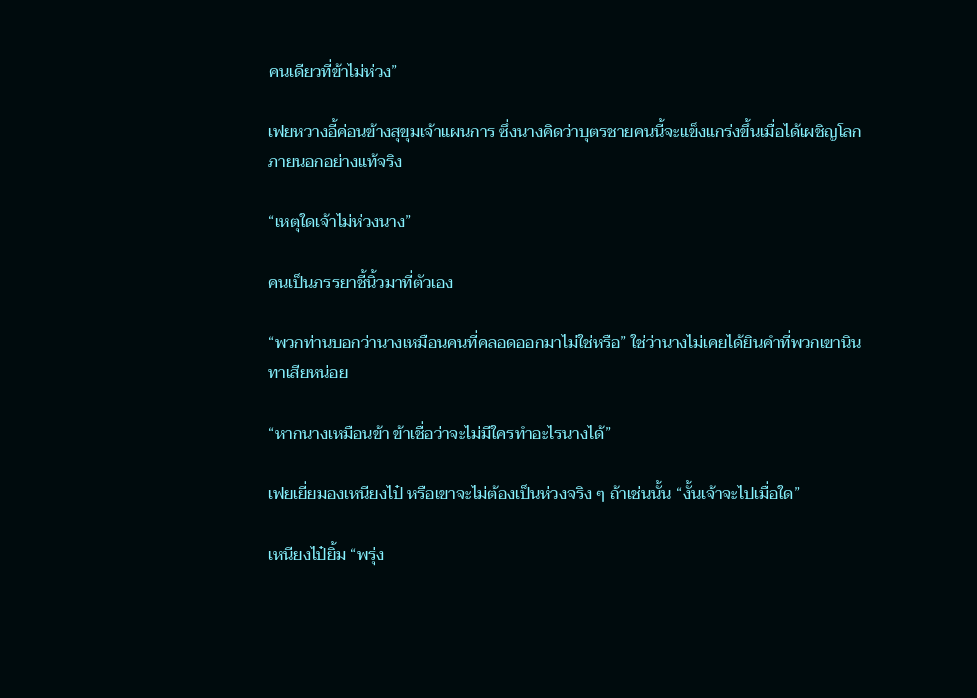คนเดียวที่ข้าไม่ห่วง”

เฟยหวางอี้ค่อนข้างสุขุมเจ้าแผนการ ซึ่งนางคิดว่าบุตรชายคนนี้จะแข็งแกร่งขึ้นเมื่อได้เผชิญโลกภายนอกอย่างแท้จริง

“เหตุใดเจ้าไม่ห่วงนาง”

คนเป็นภรรยาชี้นิ้วมาที่ตัวเอง

“พวกท่านบอกว่านางเหมือนคนที่คลอดออกมาไม่ใช่หรือ” ใช่ว่านางไม่เคยได้ยินคำที่พวกเขานินทาเสียหน่อย

“หากนางเหมือนข้า ข้าเชื่อว่าจะไม่มีใครทำอะไรนางได้”

เฟยเยี่ยมองเหนียงไป๋ หรือเขาจะไม่ต้องเป็นห่วงจริง ๆ ถ้าเช่นนั้น “งั้นเจ้าจะไปเมื่อใด”

เหนียงไป๋ยิ้ม “พรุ่ง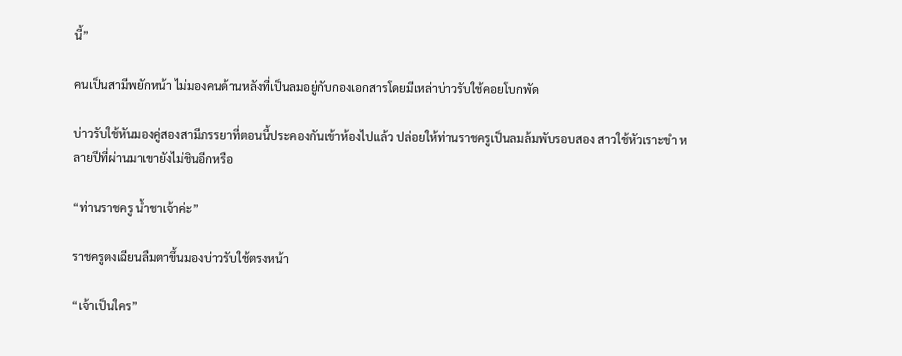นี้”

คนเป็นสามีพยักหน้า ไม่มองคนด้านหลังที่เป็นลมอยู่กับกองเอกสารโดยมีเหล่าบ่าวรับใช้คอยโบกพัด

บ่าวรับใช้หันมองคู่สองสามีภรรยาที่ตอนนี้ประคองกันเข้าห้องไปแล้ว ปล่อยให้ท่านราชครูเป็นลมล้มพับรอบสอง สาวใช้หัวเราะขำ หลายปีที่ผ่านมาเขายังไม่ชินอีกหรือ

“ท่านราชครู น้ำชาเจ้าค่ะ”

ราชครูตงเฉียนลืมตาขึ้นมองบ่าวรับใช้ตรงหน้า

“เจ้าเป็นใคร”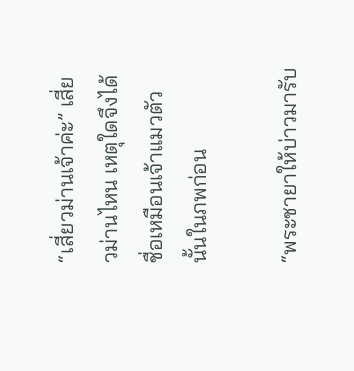“เสี่ยวม่านเจ้าค่ะ” เสี่ยวม่านไหน เหตุใดจึงได้ชื่อเหมือนเจ้าแมวตัวนั้นในภพก่อน

“พระชายาให้บ่าวมารับ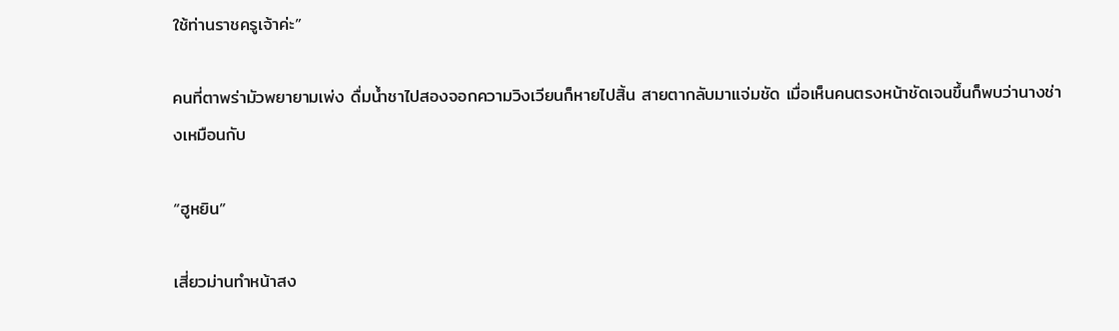ใช้ท่านราชครูเจ้าค่ะ”

คนที่ตาพร่ามัวพยายามเพ่ง ดื่มน้ำชาไปสองจอกความวิงเวียนก็หายไปสิ้น สายตากลับมาแจ่มชัด เมื่อเห็นคนตรงหน้าชัดเจนขึ้นก็พบว่านางช่างเหมือนกับ

“ฮูหยิน”

เสี่ยวม่านทำหน้าสง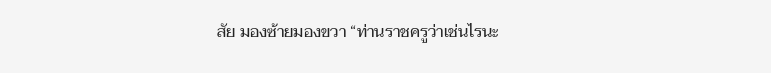สัย มองซ้ายมองขวา “ท่านราชครูว่าเช่นไรนะ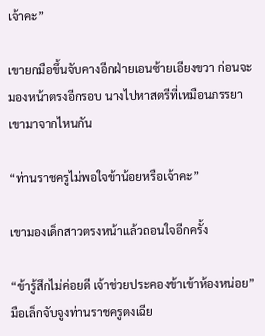เจ้าคะ”

เขายกมือขึ้นจับคางอีกฝ่ายเอนซ้ายเอียงขวา ก่อนจะมองหน้าตรงอีกรอบ นางไปหาสตรีที่เหมือนภรรยาเขามาจากไหนกัน

“ท่านราชครูไม่พอใจข้าน้อยหรือเจ้าคะ”

เขามองเด็กสาวตรงหน้าแล้วถอนใจอีกครั้ง

“ข้ารู้สึกไม่ค่อยดี เจ้าช่วยประคองข้าเข้าห้องหน่อย” มือเล็กจับจูงท่านราชครูตงเฉีย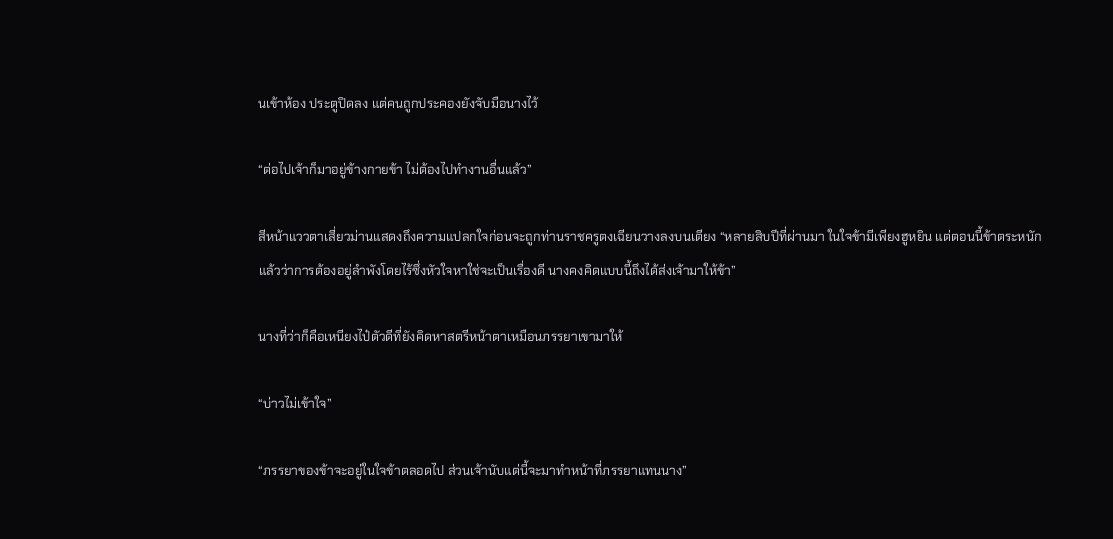นเข้าห้อง ประตูปิดลง แต่คนถูกประคองยังจับมือนางไว้

“ต่อไปเจ้าก็มาอยู่ข้างกายข้า ไม่ต้องไปทำงานอื่นแล้ว”

สีหน้าแววตาเสี่ยวม่านแสดงถึงความแปลกใจก่อนจะถูกท่านราชครูตงเฉียนวางลงบนเตียง “หลายสิบปีที่ผ่านมา ในใจข้ามีเพียงฮูหยิน แต่ตอนนี้ข้าตระหนักแล้วว่าการต้องอยู่ลำพังโดยไร้ซึ่งหัวใจหาใช่จะเป็นเรื่องดี นางคงคิดแบบนี้ถึงได้ส่งเจ้ามาให้ข้า”

นางที่ว่าก็คือเหนียงไป๋ตัวดีที่ยังคิดหาสตรีหน้าตาเหมือนภรรยาเขามาให้

“บ่าวไม่เข้าใจ”

“ภรรยาของข้าจะอยู่ในใจข้าตลอดไป ส่วนเจ้านับแต่นี้จะมาทำหน้าที่ภรรยาแทนนาง”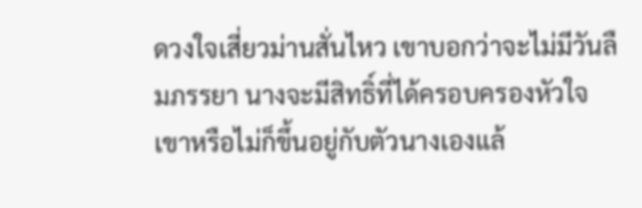ดวงใจเสี่ยวม่านสั่นไหว เขาบอกว่าจะไม่มีวันลืมภรรยา นางจะมีสิทธิ์ที่ได้ครอบครองหัวใจเขาหรือไม่ก็ขึ้นอยู่กับตัวนางเองแล้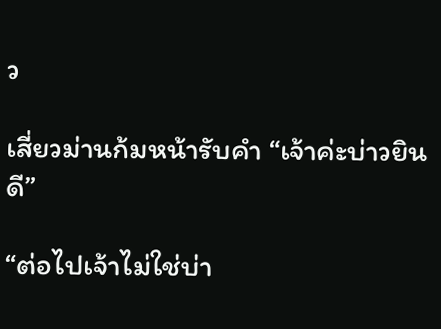ว

เสี่ยวม่านก้มหน้ารับคำ “เจ้าค่ะบ่าวยินดี”

“ต่อไปเจ้าไม่ใช่บ่า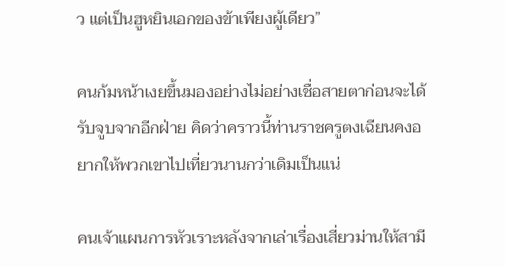ว แต่เป็นฮูหยินเอกของข้าเพียงผู้เดียว”

คนก้มหน้าเงยขึ้นมองอย่างไม่อย่างเชื่อสายตาก่อนจะได้รับจูบจากอีกฝ่าย คิดว่าคราวนี้ท่านราชครูตงเฉียนคงอยากให้พวกเขาไปเที่ยวนานกว่าเดิมเป็นแน่

คนเจ้าแผนการหัวเราะหลังจากเล่าเรื่องเสี่ยวม่านให้สามี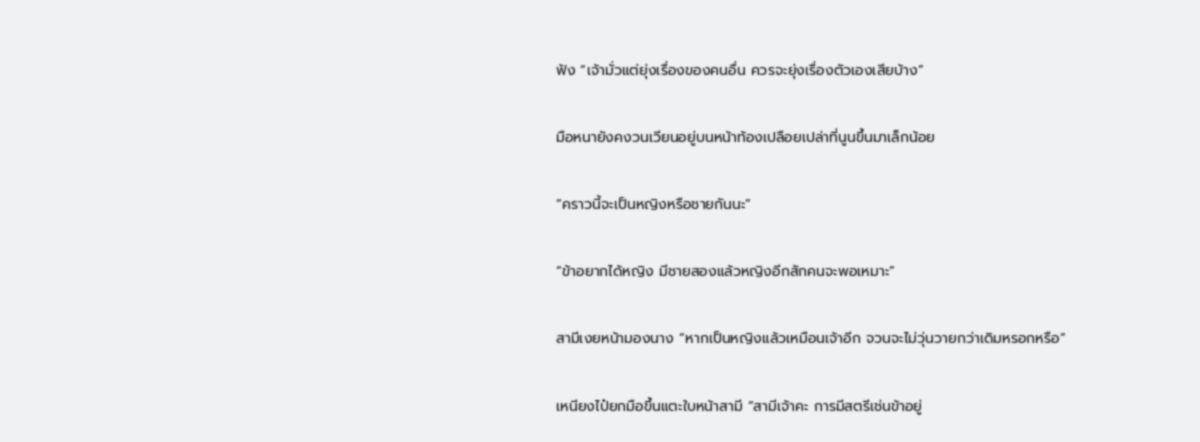ฟัง “เจ้ามั่วแต่ยุ่งเรื่องของคนอื่น ควรจะยุ่งเรื่องตัวเองเสียบ้าง”

มือหนายังคงวนเวียนอยู่บนหน้าท้องเปลือยเปล่าที่นูนขึ้นมาเล็กน้อย

“คราวนี้จะเป็นหญิงหรือชายกันนะ”

“ข้าอยากได้หญิง มีชายสองแล้วหญิงอีกสักคนจะพอเหมาะ”

สามีเงยหน้ามองนาง “หากเป็นหญิงแล้วเหมือนเจ้าอีก จวนจะไม่วุ่นวายกว่าเดิมหรอกหรือ”

เหนียงไป๋ยกมือขึ้นแตะใบหน้าสามี “สามีเจ้าคะ การมีสตรีเช่นข้าอยู่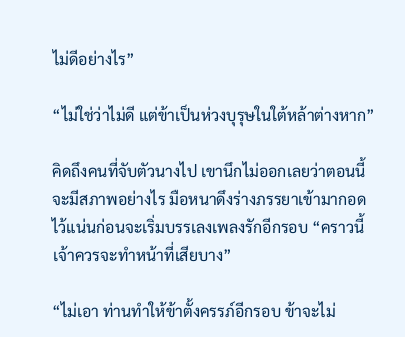ไม่ดีอย่างไร”

“ไม่ใช่ว่าไม่ดี แต่ข้าเป็นห่วงบุรุษในใต้หล้าต่างหาก”

คิดถึงคนที่จับตัวนางไป เขานึกไม่ออกเลยว่าตอนนี้จะมีสภาพอย่างไร มือหนาดึงร่างภรรยาเข้ามากอดไว้แน่นก่อนจะเริ่มบรรเลงเพลงรักอีกรอบ “คราวนี้เจ้าควรจะทำหน้าที่เสียบาง”

“ไม่เอา ท่านทำให้ข้าตั้งครรภ์อีกรอบ ข้าจะไม่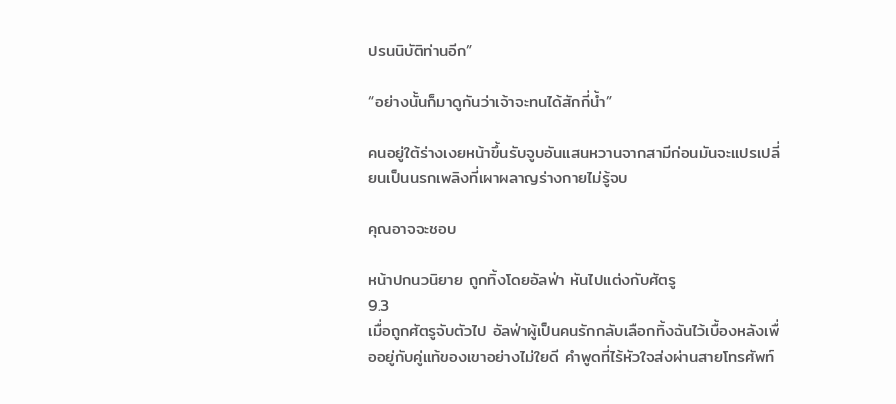ปรนนิบัติท่านอีก”

“อย่างนั้นก็มาดูกันว่าเจ้าจะทนได้สักกี่น้ำ”

คนอยู่ใต้ร่างเงยหน้าขึ้นรับจูบอันแสนหวานจากสามีก่อนมันจะแปรเปลี่ยนเป็นนรกเพลิงที่เผาผลาญร่างกายไม่รู้จบ

คุณอาจจะชอบ

หน้าปกนวนิยาย ถูกทิ้งโดยอัลฟ่า หันไปแต่งกับศัตรู
9.3
เมื่อถูกศัตรูจับตัวไป อัลฟ่าผู้เป็นคนรักกลับเลือกทิ้งฉันไว้เบื้องหลังเพื่ออยู่กับคู่แท้ของเขาอย่างไม่ใยดี คำพูดที่ไร้หัวใจส่งผ่านสายโทรศัพท์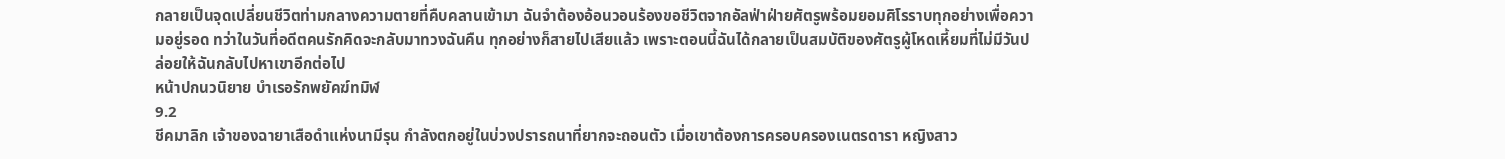กลายเป็นจุดเปลี่ยนชีวิตท่ามกลางความตายที่คืบคลานเข้ามา ฉันจำต้องอ้อนวอนร้องขอชีวิตจากอัลฟ่าฝ่ายศัตรูพร้อมยอมศิโรราบทุกอย่างเพื่อความอยู่รอด ทว่าในวันที่อดีตคนรักคิดจะกลับมาทวงฉันคืน ทุกอย่างก็สายไปเสียแล้ว เพราะตอนนี้ฉันได้กลายเป็นสมบัติของศัตรูผู้โหดเหี้ยมที่ไม่มีวันปล่อยให้ฉันกลับไปหาเขาอีกต่อไป
หน้าปกนวนิยาย บำเรอรักพยัคฆ์ทมิฬ
9.2
ชีคมาลิก เจ้าของฉายาเสือดำแห่งนามีรุน กำลังตกอยู่ในบ่วงปรารถนาที่ยากจะถอนตัว เมื่อเขาต้องการครอบครองเนตรดารา หญิงสาว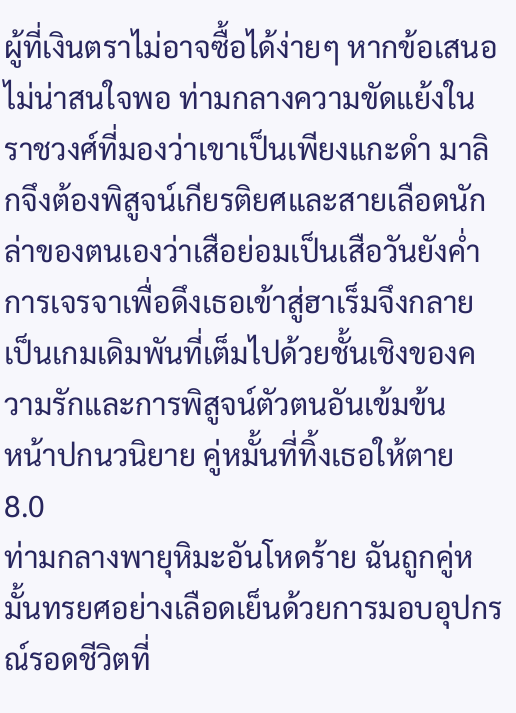ผู้ที่เงินตราไม่อาจซื้อได้ง่ายๆ หากข้อเสนอไม่น่าสนใจพอ ท่ามกลางความขัดแย้งในราชวงศ์ที่มองว่าเขาเป็นเพียงแกะดำ มาลิกจึงต้องพิสูจน์เกียรติยศและสายเลือดนักล่าของตนเองว่าเสือย่อมเป็นเสือวันยังค่ำ การเจรจาเพื่อดึงเธอเข้าสู่ฮาเร็มจึงกลายเป็นเกมเดิมพันที่เต็มไปด้วยชั้นเชิงของความรักและการพิสูจน์ตัวตนอันเข้มข้น
หน้าปกนวนิยาย คู่หมั้นที่ทิ้งเธอให้ตาย
8.0
ท่ามกลางพายุหิมะอันโหดร้าย ฉันถูกคู่หมั้นทรยศอย่างเลือดเย็นด้วยการมอบอุปกรณ์รอดชีวิตที่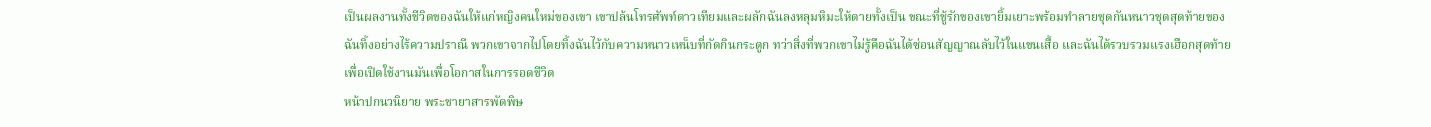เป็นผลงานทั้งชีวิตของฉันให้แก่หญิงคนใหม่ของเขา เขาปล้นโทรศัพท์ดาวเทียมและผลักฉันลงหลุมหิมะให้ตายทั้งเป็น ขณะที่ชู้รักของเขายิ้มเยาะพร้อมทำลายชุดกันหนาวชุดสุดท้ายของฉันทิ้งอย่างไร้ความปราณี พวกเขาจากไปโดยทิ้งฉันไว้กับความหนาวเหน็บที่กัดกินกระดูก ทว่าสิ่งที่พวกเขาไม่รู้คือฉันได้ซ่อนสัญญาณลับไว้ในแขนเสื้อ และฉันได้รวบรวมแรงเฮือกสุดท้ายเพื่อเปิดใช้งานมันเพื่อโอกาสในการรอดชีวิต
หน้าปกนวนิยาย พระชายาสารพัดพิษ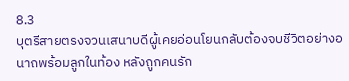8.3
บุตรีสายตรงจวนเสนาบดีผู้เคยอ่อนโยนกลับต้องจบชีวิตอย่างอนาถพร้อมลูกในท้อง หลังถูกคนรัก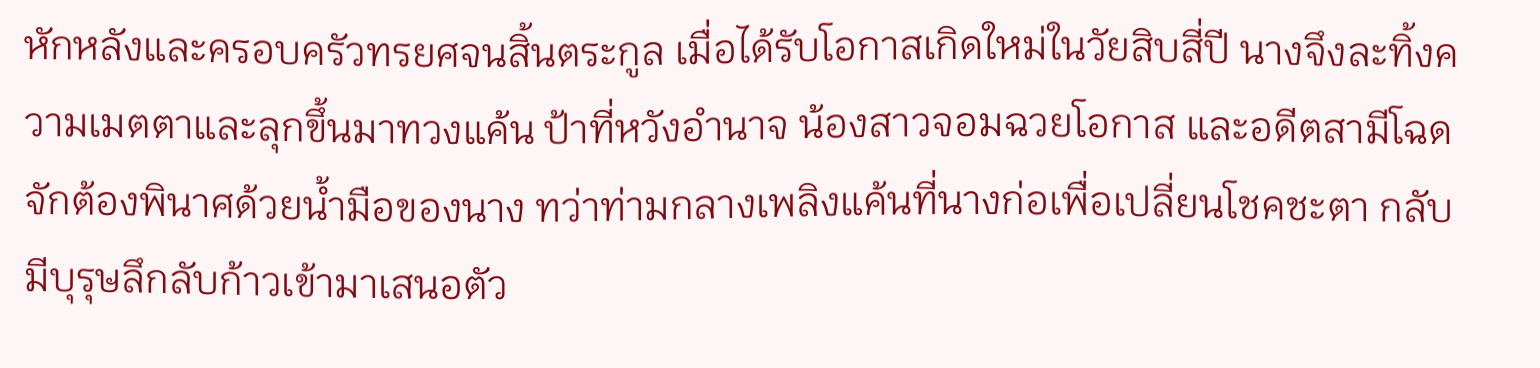หักหลังและครอบครัวทรยศจนสิ้นตระกูล เมื่อได้รับโอกาสเกิดใหม่ในวัยสิบสี่ปี นางจึงละทิ้งความเมตตาและลุกขึ้นมาทวงแค้น ป้าที่หวังอำนาจ น้องสาวจอมฉวยโอกาส และอดีตสามีโฉดจักต้องพินาศด้วยน้ำมือของนาง ทว่าท่ามกลางเพลิงแค้นที่นางก่อเพื่อเปลี่ยนโชคชะตา กลับมีบุรุษลึกลับก้าวเข้ามาเสนอตัว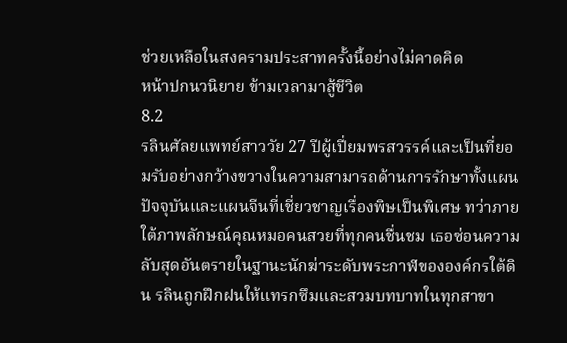ช่วยเหลือในสงครามประสาทครั้งนี้อย่างไม่คาดคิด
หน้าปกนวนิยาย ข้ามเวลามาสู้ชีวิต
8.2
รลินศัลยแพทย์สาววัย 27 ปีผู้เปี่ยมพรสวรรค์และเป็นที่ยอมรับอย่างกว้างขวางในความสามารถด้านการรักษาทั้งแผนปัจจุบันและแผนจีนที่เชี่ยวชาญเรื่องพิษเป็นพิเศษ ทว่าภายใต้ภาพลักษณ์คุณหมอคนสวยที่ทุกคนชื่นชม เธอซ่อนความลับสุดอันตรายในฐานะนักฆ่าระดับพระกาฬขององค์กรใต้ดิน รลินถูกฝึกฝนให้แทรกซึมและสวมบทบาทในทุกสาขา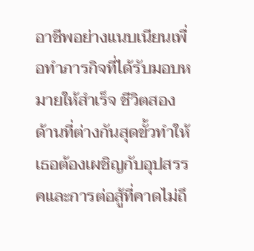อาชีพอย่างแนบเนียนเพื่อทำภารกิจที่ได้รับมอบหมายให้สำเร็จ ชีวิตสองด้านที่ต่างกันสุดขั้วทำให้เธอต้องเผชิญกับอุปสรรคและการต่อสู้ที่คาดไม่ถึ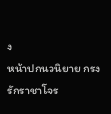ง
หน้าปกนวนิยาย กรงรักราชาโจร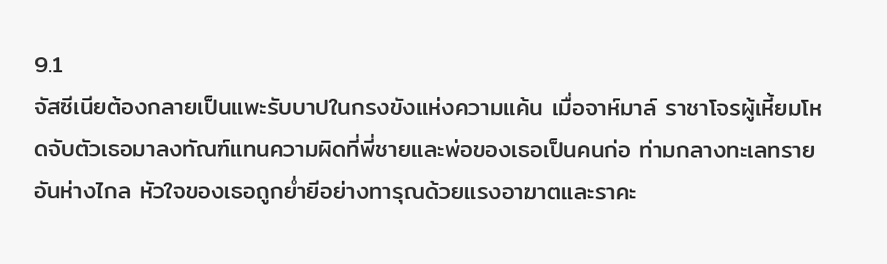9.1
จัสซีเนียต้องกลายเป็นแพะรับบาปในกรงขังแห่งความแค้น เมื่อจาห์มาล์ ราชาโจรผู้เหี้ยมโหดจับตัวเธอมาลงทัณฑ์แทนความผิดที่พี่ชายและพ่อของเธอเป็นคนก่อ ท่ามกลางทะเลทรายอันห่างไกล หัวใจของเธอถูกย่ำยีอย่างทารุณด้วยแรงอาฆาตและราคะ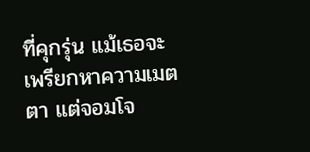ที่คุกรุ่น แม้เธอจะเพรียกหาความเมตตา แต่จอมโจ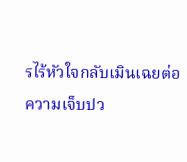รไร้หัวใจกลับเมินเฉยต่อความเจ็บปว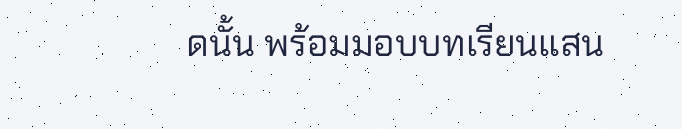ดนั้น พร้อมมอบบทเรียนแสน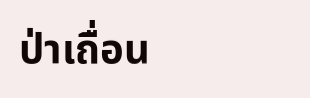ป่าเถื่อน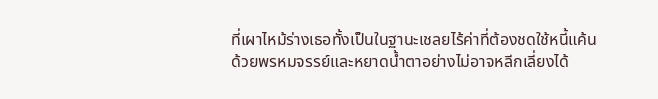ที่เผาไหม้ร่างเธอทั้งเป็นในฐานะเชลยไร้ค่าที่ต้องชดใช้หนี้แค้นด้วยพรหมจรรย์และหยาดน้ำตาอย่างไม่อาจหลีกเลี่ยงได้